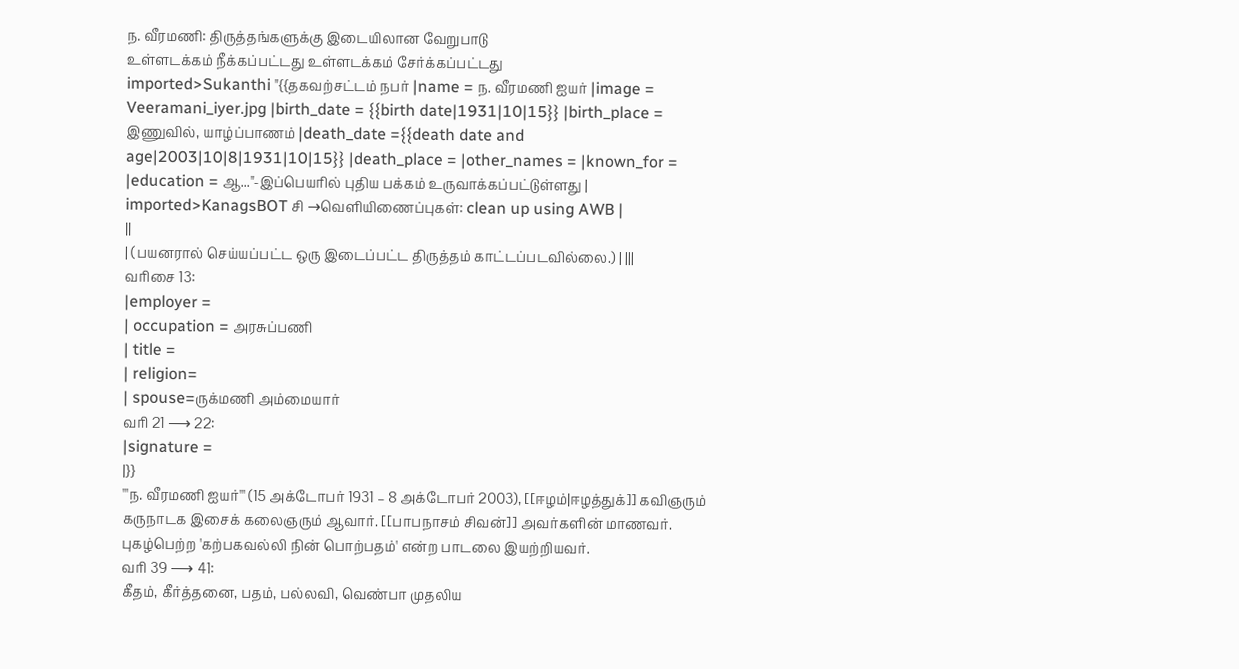ந. வீரமணி: திருத்தங்களுக்கு இடையிலான வேறுபாடு
உள்ளடக்கம் நீக்கப்பட்டது உள்ளடக்கம் சேர்க்கப்பட்டது
imported>Sukanthi "{{தகவற்சட்டம் நபர் |name = ந. வீரமணி ஐயர் |image = Veeramani_iyer.jpg |birth_date = {{birth date|1931|10|15}} |birth_place = இணுவில், யாழ்ப்பாணம் |death_date ={{death date and age|2003|10|8|1931|10|15}} |death_place = |other_names = |known_for = |education = ஆ..."-இப்பெயரில் புதிய பக்கம் உருவாக்கப்பட்டுள்ளது |
imported>KanagsBOT சி →வெளியிணைப்புகள்: clean up using AWB |
||
| (பயனரால் செய்யப்பட்ட ஒரு இடைப்பட்ட திருத்தம் காட்டப்படவில்லை.) | |||
வரிசை 13:
|employer =
| occupation = அரசுப்பணி
| title =
| religion=
| spouse=ருக்மணி அம்மையார்
வரி 21 ⟶ 22:
|signature =
|}}
'''ந. வீரமணி ஐயர்''' (15 அக்டோபர் 1931 – 8 அக்டோபர் 2003), [[ஈழம்|ஈழத்துக்]] கவிஞரும் கருநாடக இசைக் கலைஞரும் ஆவார். [[பாபநாசம் சிவன்]] அவர்களின் மாணவர். புகழ்பெற்ற 'கற்பகவல்லி நின் பொற்பதம்' என்ற பாடலை இயற்றியவர்.
வரி 39 ⟶ 41:
கீதம், கீர்த்தனை, பதம், பல்லவி, வெண்பா முதலிய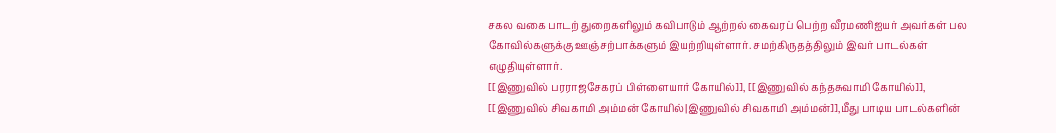சகல வகை பாடற் துறைகளிலும் கவிபாடும் ஆற்றல் கைவரப் பெற்ற வீரமணிஐயர் அவர்கள் பல கோவில்களுக்கு ஊஞ்சற்பாக்களும் இயற்றியுள்ளார். சமற்கிருதத்திலும் இவர் பாடல்கள் எழுதியுள்ளார்.
[[இணுவில் பரராஜசேகரப் பிள்ளையார் கோயில்]], [[இணுவில் கந்தசுவாமி கோயில்]], [[இணுவில் சிவகாமி அம்மன் கோயில்|இணுவில் சிவகாமி அம்மன்]],மீது பாடிய பாடல்களின்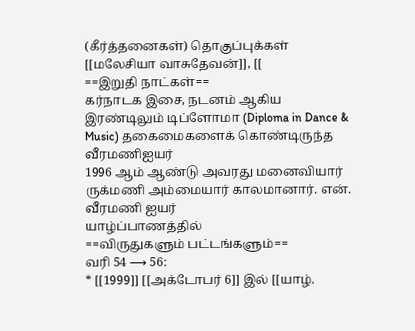(கீர்த்தனைகள்) தொகுப்புக்கள் [[மலேசியா வாசுதேவன்]], [[
==இறுதி நாட்கள்==
கர்நாடக இசை, நடனம் ஆகிய இரண்டிலும் டிப்ளோமா (Diploma in Dance & Music) தகைமைகளைக் கொண்டிருந்த வீரமணிஐயர்
1996 ஆம் ஆண்டு அவரது மனைவியார் ருக்மணி அம்மையார் காலமானார். என். வீரமணி ஐயர்
யாழ்ப்பாணத்தில்
==விருதுகளும் பட்டங்களும்==
வரி 54 ⟶ 56:
* [[1999]] [[அக்டோபர் 6]] இல் [[யாழ்.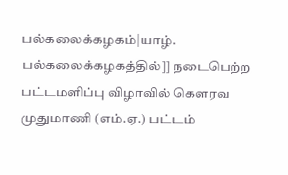பல்கலைக்கழகம்|யாழ். பல்கலைக்கழகத்தில்]] நடைபெற்ற பட்டமளிப்பு விழாவில் கௌரவ முதுமாணி (எம்.ஏ.) பட்டம்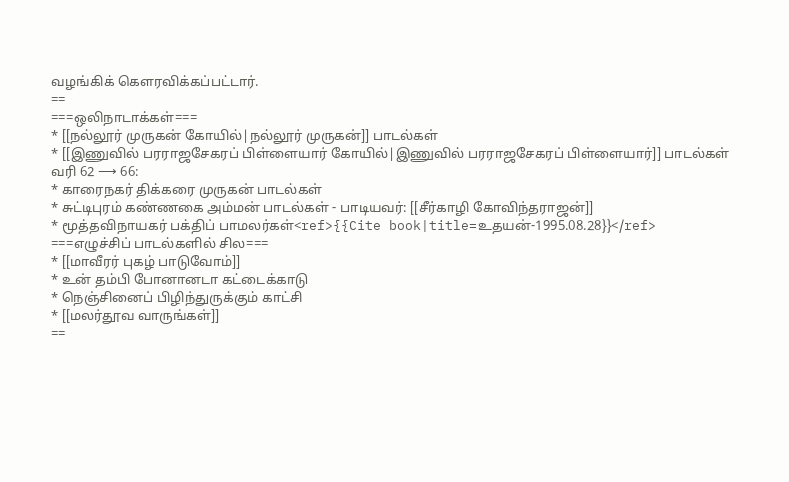வழங்கிக் கௌரவிக்கப்பட்டார்.
==
===ஒலிநாடாக்கள்===
* [[நல்லூர் முருகன் கோயில்|நல்லூர் முருகன்]] பாடல்கள்
* [[இணுவில் பரராஜசேகரப் பிள்ளையார் கோயில்|இணுவில் பரராஜசேகரப் பிள்ளையார்]] பாடல்கள்
வரி 62 ⟶ 66:
* காரைநகர் திக்கரை முருகன் பாடல்கள்
* சுட்டிபுரம் கண்ணகை அம்மன் பாடல்கள் - பாடியவர்: [[சீர்காழி கோவிந்தராஜன்]]
* மூத்தவிநாயகர் பக்திப் பாமலர்கள்<ref>{{Cite book|title=உதயன்-1995.08.28}}</ref>
===எழுச்சிப் பாடல்களில் சில===
* [[மாவீரர் புகழ் பாடுவோம்]]
* உன் தம்பி போனானடா கட்டைக்காடு
* நெஞ்சினைப் பிழிந்துருக்கும் காட்சி
* [[மலர்தூவ வாருங்கள்]]
==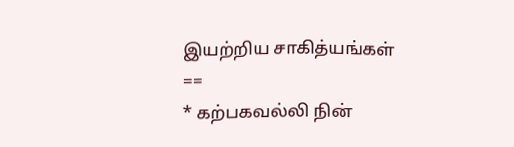இயற்றிய சாகித்யங்கள் ==
* கற்பகவல்லி நின்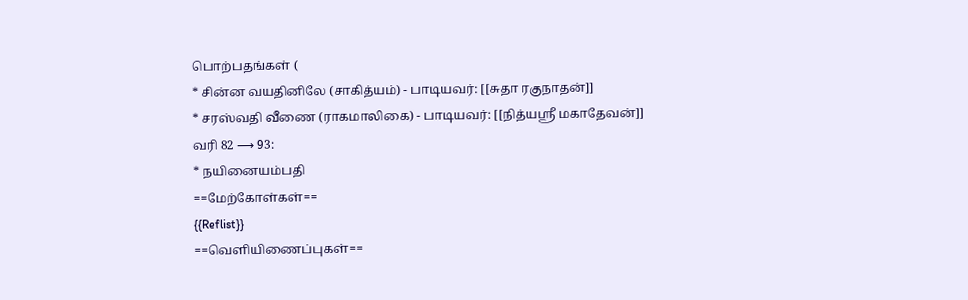பொற்பதங்கள் (
* சின்ன வயதினிலே (சாகித்யம்) - பாடியவர்: [[சுதா ரகுநாதன்]]
* சரஸ்வதி வீணை (ராகமாலிகை) - பாடியவர்: [[நித்யஸ்ரீ மகாதேவன்]]
வரி 82 ⟶ 93:
* நயினையம்பதி
==மேற்கோள்கள்==
{{Reflist}}
==வெளியிணைப்புகள்==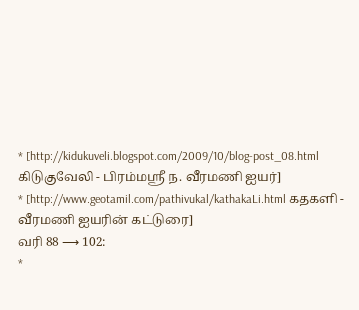* [http://kidukuveli.blogspot.com/2009/10/blog-post_08.html கிடுகுவேலி - பிரம்மஸ்ரீ ந. வீரமணி ஐயர்]
* [http://www.geotamil.com/pathivukal/kathakaLi.html கதகளி - வீரமணி ஐயரின் கட்டுரை]
வரி 88 ⟶ 102:
*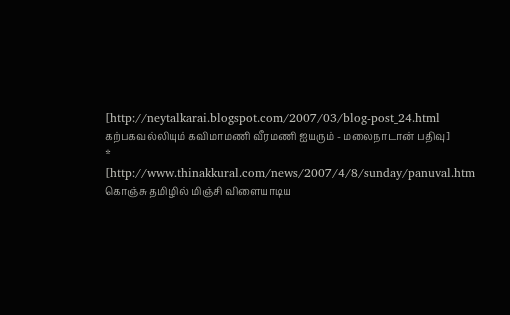[http://neytalkarai.blogspot.com/2007/03/blog-post_24.html கற்பகவல்லியும் கவிமாமணி வீரமணி ஐயரும் - மலைநாடான் பதிவு]
* [http://www.thinakkural.com/news/2007/4/8/sunday/panuval.htm கொஞ்சு தமிழில் மிஞ்சி விளையாடிய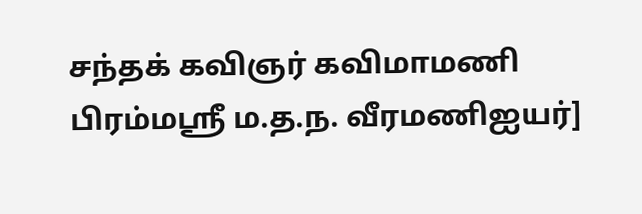சந்தக் கவிஞர் கவிமாமணி பிரம்மஸ்ரீ ம.த.ந. வீரமணிஐயர்]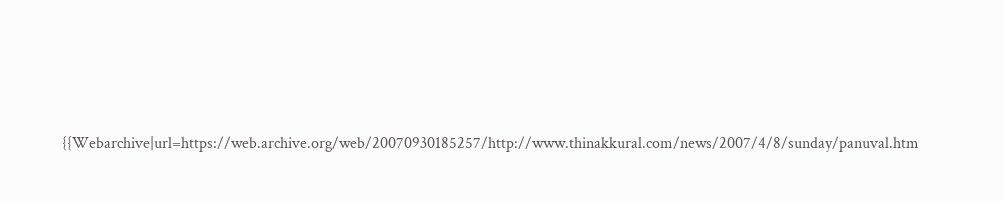{{Webarchive|url=https://web.archive.org/web/20070930185257/http://www.thinakkural.com/news/2007/4/8/sunday/panuval.htm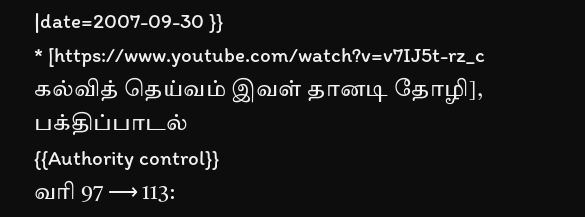|date=2007-09-30 }}
* [https://www.youtube.com/watch?v=v7IJ5t-rz_c கல்வித் தெய்வம் இவள் தானடி தோழி], பக்திப்பாடல்
{{Authority control}}
வரி 97 ⟶ 113: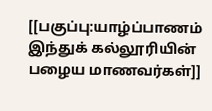[[பகுப்பு:யாழ்ப்பாணம் இந்துக் கல்லூரியின் பழைய மாணவர்கள்]]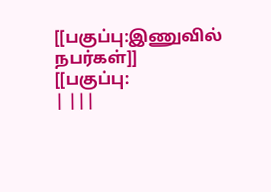[[பகுப்பு:இணுவில் நபர்கள்]]
[[பகுப்பு:
| |||